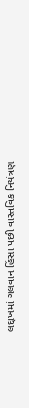લદ્દાખમાં ગલવાન હિંસા પછી વાસ્તવિક નિયંત્રણ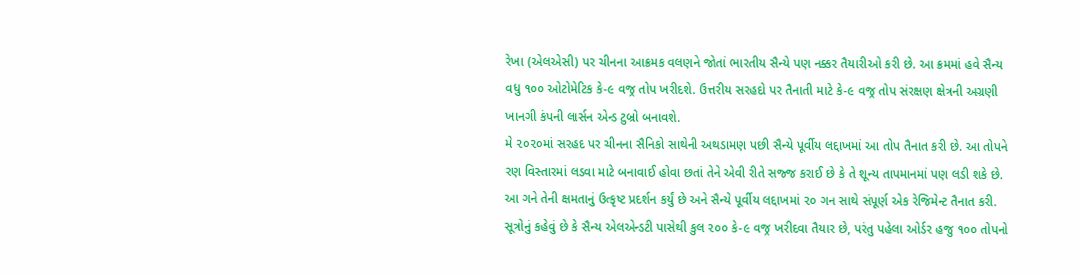રેખા (એલએસી) પર ચીનના આક્રમક વલણને જોતાં ભારતીય સૈન્યે પણ નક્કર તૈયારીઓ કરી છે. આ ક્રમમાં હવે સૈન્ય વધુ ૧૦૦ ઓટોમેટિક કે-૯ વજ્ર તોપ ખરીદશે. ઉત્તરીય સરહદો પર તૈનાતી માટે કે-૯ વજ્ર તોપ સંરક્ષણ ક્ષેત્રની અગ્રણી ખાનગી કંપની લાર્સન એન્ડ ટુબ્રો બનાવશે.
મે ૨૦૨૦માં સરહદ પર ચીનના સૈનિકો સાથેની અથડામણ પછી સૈન્યે પૂર્વીય લદ્દાખમાં આ તોપ તૈનાત કરી છે. આ તોપને રણ વિસ્તારમાં લડવા માટે બનાવાઈ હોવા છતાં તેને એવી રીતે સજ્જ કરાઈ છે કે તે શૂન્ય તાપમાનમાં પણ લડી શકે છે. આ ગને તેની ક્ષમતાનું ઉત્કૃષ્ટ પ્રદર્શન કર્યું છે અને સૈન્યે પૂર્વીય લદ્દાખમાં ૨૦ ગન સાથે સંપૂર્ણ એક રેજિમેન્ટ તૈનાત કરી. સૂત્રોનું કહેવું છે કે સૈન્ય એલએન્ડટી પાસેથી કુલ ૨૦૦ કે-૯ વજ્ર ખરીદવા તૈયાર છે, પરંતુ પહેલા ઓર્ડર હજુ ૧૦૦ તોપનો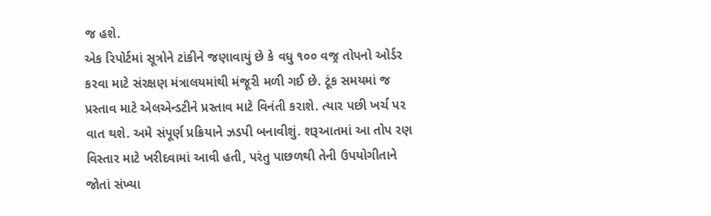જ હશે.
એક રિપોર્ટમાં સૂત્રોને ટાંકીને જણાવાયું છે કે વધુ ૧૦૦ વજ્ર તોપનો ઓર્ડર કરવા માટે સંરક્ષણ મંત્રાલયમાંથી મંજૂરી મળી ગઈ છે. ટૂંક સમયમાં જ પ્રસ્તાવ માટે એલએન્ડટીને પ્રસ્તાવ માટે વિનંતી કરાશે. ત્યાર પછી ખર્ચ પર વાત થશે. અમે સંપૂર્ણ પ્રક્રિયાને ઝડપી બનાવીશું. શરૂઆતમાં આ તોપ રણ વિસ્તાર માટે ખરીદવામાં આવી હતી, પરંતુ પાછળથી તેની ઉપયોગીતાને જોતાં સંખ્યા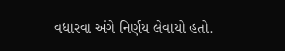વધારવા અંગે નિર્ણય લેવાયો હતો.